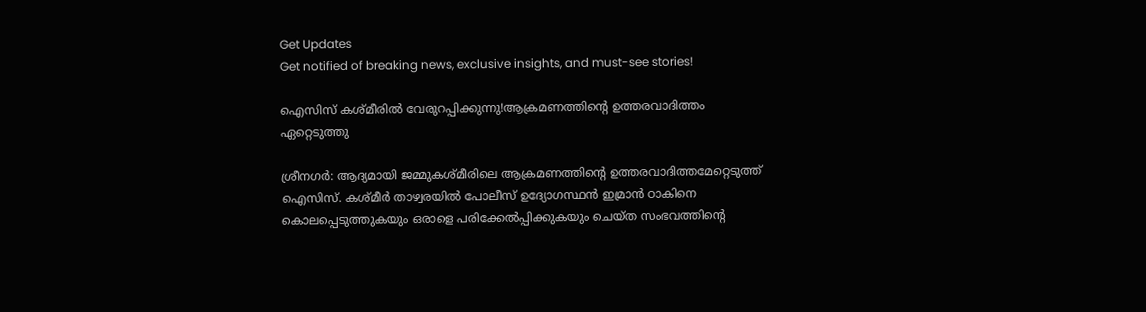Get Updates
Get notified of breaking news, exclusive insights, and must-see stories!

ഐസിസ് കശ്മീരില്‍ വേരുറപ്പിക്കുന്നു!ആക്രമണത്തിന്‍റെ ഉത്തരവാദിത്തം ഏറ്റെടുത്തു

ശ്രീനഗര്‍: ആദ്യമായി ജമ്മുകശ്മീരിലെ ആക്രമണത്തിന്‍റെ ഉത്തരവാദിത്തമേറ്റെടുത്ത് ഐസിസ്. കശ്മീര്‍ താഴ്വരയില്‍ പോലീസ് ഉദ്യോഗസ്ഥന്‍ ഇമ്രാന്‍ ഠാകിനെ കൊലപ്പെടുത്തുകയും ഒരാളെ പരിക്കേല്‍പ്പിക്കുകയും ചെയ്ത സംഭവത്തിന്‍റെ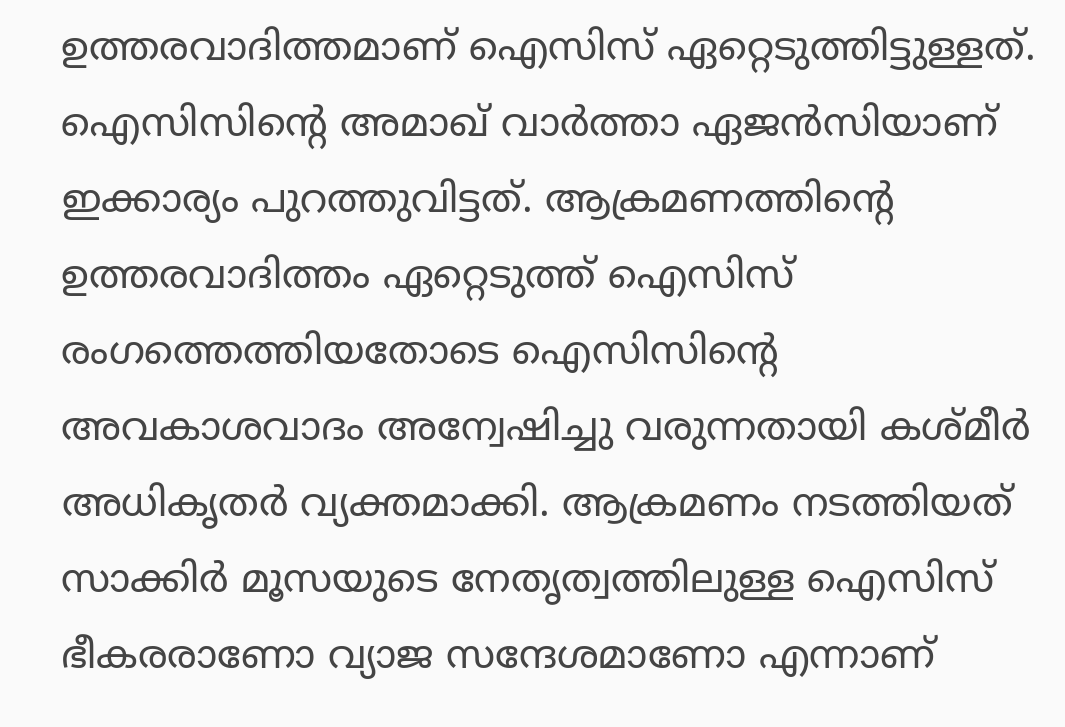ഉത്തരവാദിത്തമാണ് ഐസിസ് ഏറ്റെടുത്തിട്ടുള്ളത്. ഐസിസിന്‍റെ അമാഖ് വാര്‍ത്താ ഏജന്‍സിയാണ് ഇക്കാര്യം പുറത്തുവിട്ടത്. ആക്രമണത്തിന്‍റെ ഉത്തരവാദിത്തം ഏറ്റെടുത്ത് ഐസിസ് രംഗത്തെത്തിയതോടെ ഐസിസിന്‍റെ അവകാശവാദം അന്വേഷിച്ചു വരുന്നതായി കശ്മീര്‍ അധികൃതര്‍ വ്യക്തമാക്കി. ആക്രമണം നടത്തിയത് സാക്കിര്‍ മൂസയുടെ നേതൃത്വത്തിലുള്ള ഐസിസ് ഭീകരരാണോ വ്യാജ സന്ദേശമാണോ എന്നാണ്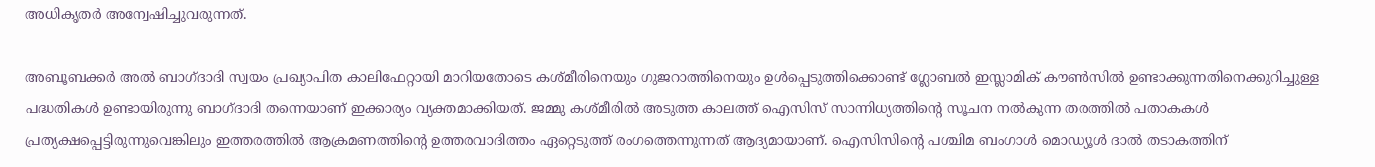അധികൃതര്‍ അന്വേഷിച്ചുവരുന്നത്.

അബൂബക്കര്‍ അല്‍ ബാഗ്ദാദി സ്വയം പ്രഖ്യാപിത കാലിഫേറ്റായി മാറിയതോടെ കശ്മീരിനെയും ഗുജറാത്തിനെയും ഉള്‍പ്പെടുത്തിക്കൊണ്ട് ഗ്ലോബല്‍ ഇസ്ലാമിക് കൗണ്‍സില്‍ ഉണ്ടാക്കുന്നതിനെക്കുറിച്ചുള്ള പദ്ധതികള്‍ ഉണ്ടായിരുന്നു ബാഗ്ദാദി തന്നെയാണ് ഇക്കാര്യം വ്യക്തമാക്കിയത്. ജമ്മു കശ്മീരില്‍ അടുത്ത കാലത്ത് ഐസിസ് സാന്നിധ്യത്തിന്‍റെ സൂചന നല്‍കുന്ന തരത്തില്‍ പതാകകള്‍ പ്രത്യക്ഷപ്പെട്ടിരുന്നുവെങ്കിലും ഇത്തരത്തില്‍ ആക്രമണത്തിന്‍റെ ഉത്തരവാദിത്തം ഏറ്റെടുത്ത് രംഗത്തെന്നുന്നത് ആദ്യമായാണ്. ഐസിസിന്‍റെ പശ്ചിമ ബംഗാള്‍ മൊഡ്യൂള്‍ ദാല്‍ തടാകത്തിന്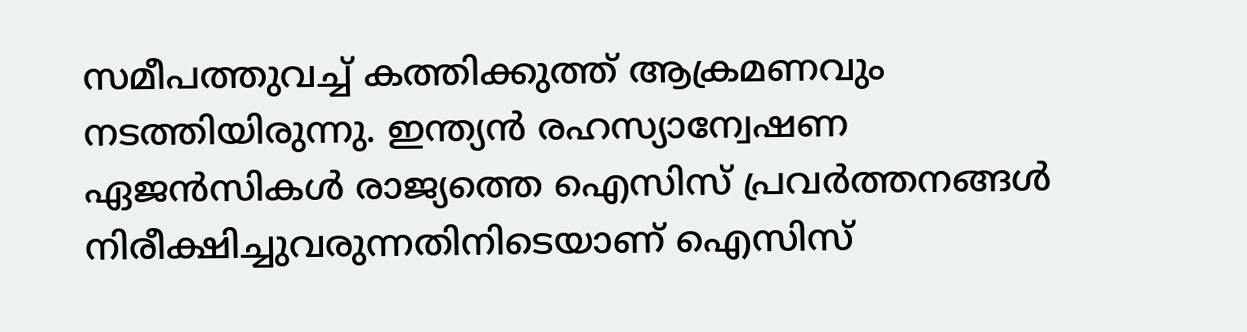സമീപത്തുവച്ച് കത്തിക്കുത്ത് ആക്രമണവും നടത്തിയിരുന്നു. ഇന്ത്യന്‍ രഹസ്യാന്വേഷണ ഏജന്‍സികള്‍ രാജ്യത്തെ ഐസിസ് പ്രവര്‍ത്തനങ്ങള്‍ നിരീക്ഷിച്ചുവരുന്നതിനിടെയാണ് ഐസിസ്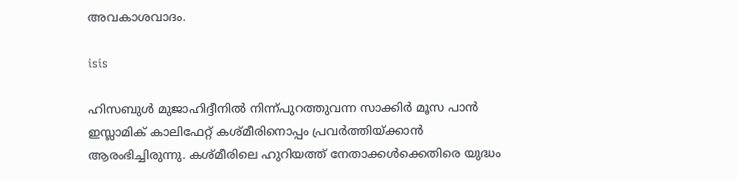അവകാശവാദം.

isis

ഹിസബുള്‍ മുജാഹിദ്ദീനില്‍ നിന്ന്പുറത്തുവന്ന സാക്കിര്‍ മൂസ പാൻ ഇസ്ലാമിക് കാലിഫേറ്റ് കശ്മീരിനൊപ്പം പ്രവര്‍ത്തിയ്ക്കാന്‍ ആരംഭിച്ചിരുന്നു. കശ്മീരിലെ ഹുറിയത്ത് നേതാക്കൾക്കെതിരെ യുദ്ധം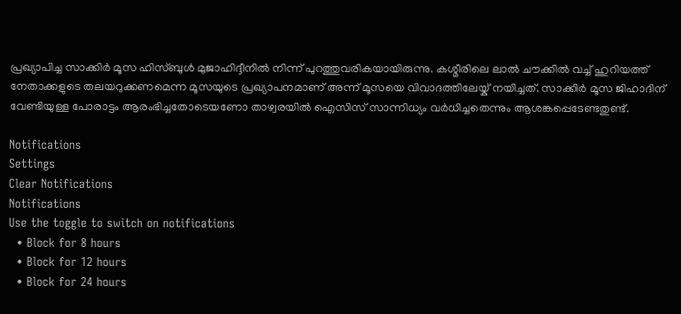പ്രഖ്യാപിച്ച സാക്കിർ മൂസ ഹിസ്ബുൾ മുജാഹിദ്ദീനിൽ നിന്ന് പുറത്തുവരികയായിരുന്നു. കശ്മീരിലെ ലാൽ ചൗക്കില്‍ വച്ച് ഹുറിയത്ത് നേതാക്കളുടെ തലയറുക്കണമെന്ന മൂസയുടെ പ്രഖ്യാപനമാണ് അന്ന് മൂസയെ വിവാദത്തിലേയ്ക് നയിച്ചത്. സാക്കിര്‍ മൂസ ജിഹാദിന് വേണ്ടിയുള്ള പോരാട്ടം ആരംഭിച്ചതോടെയണോ താഴ്വരയില്‍ ഐസിസ് സാന്നിധ്യം വര്‍ധിച്ചതെന്നും ആശങ്കപ്പെടേണ്ടതുണ്ട്.

Notifications
Settings
Clear Notifications
Notifications
Use the toggle to switch on notifications
  • Block for 8 hours
  • Block for 12 hours
  • Block for 24 hours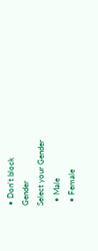• Don't block
Gender
Select your Gender
  • Male
  • Female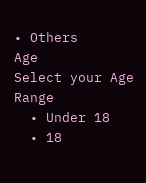• Others
Age
Select your Age Range
  • Under 18
  • 18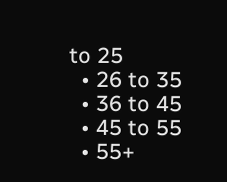to 25
  • 26 to 35
  • 36 to 45
  • 45 to 55
  • 55+